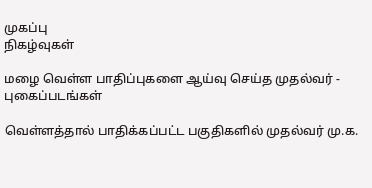முகப்பு
நிகழ்வுகள்

மழை வெள்ள பாதிப்புகளை ஆய்வு செய்த முதல்வர் - புகைப்படங்கள்

வெள்ளத்தால் பாதிக்கப்பட்ட பகுதிகளில் முதல்வர் மு.க.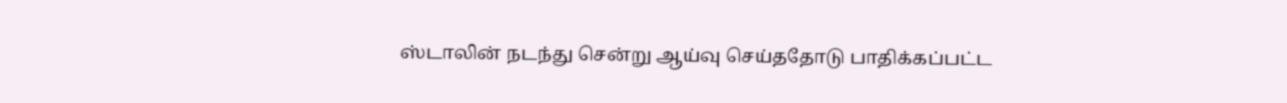ஸ்டாலின் நடந்து சென்று ஆய்வு செய்ததோடு பாதிக்கப்பட்ட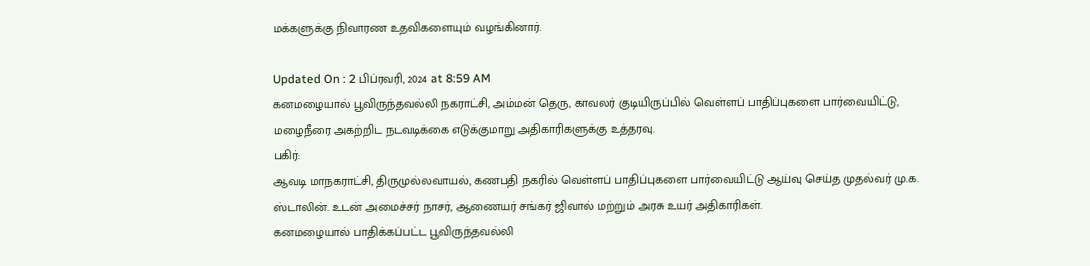மக்களுக்கு நிவாரண உதவிகளையும் வழங்கினார்.

Updated On : 2 பிப்ரவரி, 2024 at 8:59 AM
கனமழையால் பூவிருந்தவல்லி நகராட்சி, அம்மன் தெரு, காவலர் குடியிருப்பில் வெள்ளப் பாதிப்புகளை பார்வையிட்டு, மழைநீரை அகற்றிட நடவடிக்கை எடுக்குமாறு அதிகாரிகளுக்கு உத்தரவு.
பகிர்:
ஆவடி மாநகராட்சி, திருமுல்லவாயல், கணபதி நகரில் வெள்ளப் பாதிப்புகளை பார்வையிட்டு ஆய்வு செய்த முதல்வர் மு.க. ஸ்டாலின். உடன் அமைச்சர் நாசர், ஆணையர் சங்கர் ஜிவால் மற்றும் அரசு உயர் அதிகாரிகள்.
கனமழையால் பாதிக்கப்பட்ட பூவிருந்தவல்லி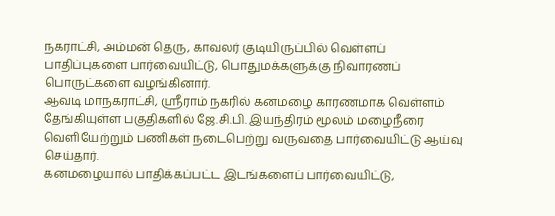நகராட்சி, அம்மன் தெரு, காவலர் குடியிருப்பில் வெள்ளப் பாதிப்புகளை பார்வையிட்டு, பொதுமக்களுக்கு நிவாரணப் பொருட்களை வழங்கினார்.
ஆவடி மாநகராட்சி, ஸ்ரீராம் நகரில் கனமழை காரணமாக வெள்ளம் தேங்கியுள்ள பகுதிகளில் ஜே.சி.பி. இயந்திரம் மூலம் மழைநீரை வெளியேற்றும் பணிகள் நடைபெற்று வருவதை பார்வையிட்டு ஆய்வு செய்தார்.
கனமழையால் பாதிக்கப்பட்ட இடங்களைப் பார்வையிட்டு,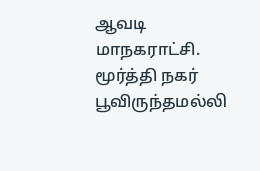ஆவடி மாநகராட்சி. மூர்த்தி நகர் பூவிருந்தமல்லி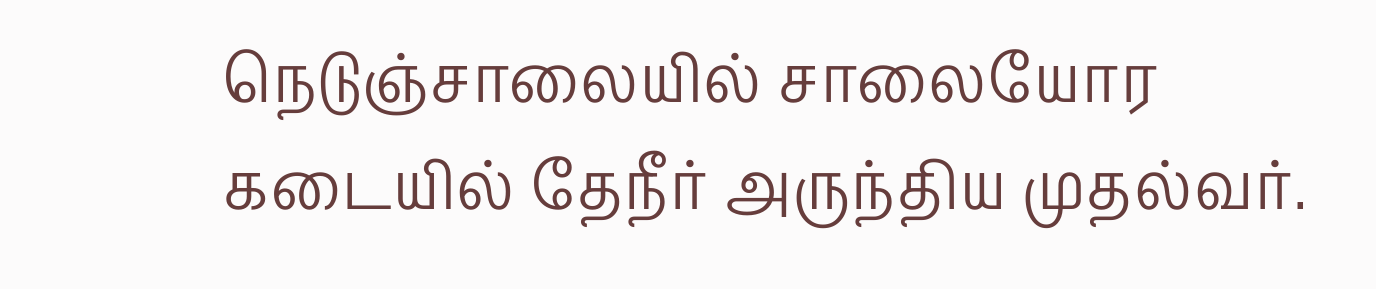நெடுஞ்சாலையில் சாலையோர கடையில் தேநீர் அருந்திய முதல்வர்.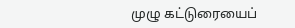முழு கட்டுரையைப்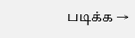படிக்க →